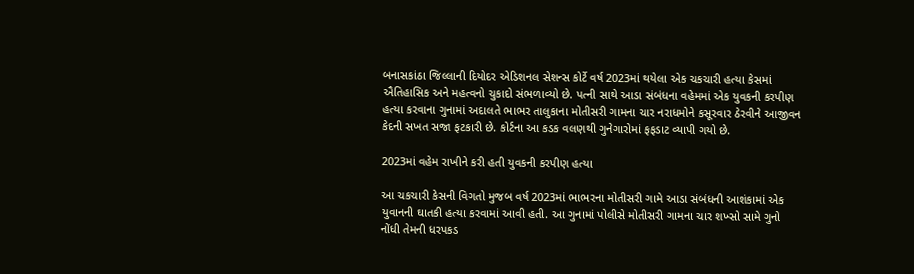બનાસકાંઠા જિલ્લાની દિયોદર એડિશનલ સેશન્સ કોર્ટે વર્ષ 2023માં થયેલા એક ચકચારી હત્યા કેસમાં ઐતિહાસિક અને મહત્વનો ચુકાદો સંભળાવ્યો છે. પત્ની સાથે આડા સંબંધના વહેમમાં એક યુવકની કરપીણ હત્યા કરવાના ગુનામાં અદાલતે ભાભર તાલુકાના મોતીસરી ગામના ચાર નરાધમોને કસૂરવાર ઠેરવીને આજીવન કેદની સખત સજા ફટકારી છે. કોર્ટના આ કડક વલણથી ગુનેગારોમાં ફફડાટ વ્યાપી ગયો છે.

2023માં વહેમ રાખીને કરી હતી યુવકની કરપીણ હત્યા

આ ચકચારી કેસની વિગતો મુજબ વર્ષ 2023માં ભાભરના મોતીસરી ગામે આડા સંબંધની આશંકામાં એક યુવાનની ઘાતકી હત્યા કરવામાં આવી હતી. આ ગુનામાં પોલીસે મોતીસરી ગામના ચાર શખ્સો સામે ગુનો નોંધી તેમની ધરપકડ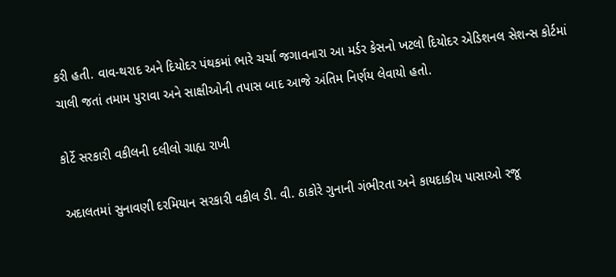કરી હતી. વાવ-થરાદ અને દિયોદર પંથકમાં ભારે ચર્ચા જગાવનારા આ મર્ડર કેસનો ખટલો દિયોદર એડિશનલ સેશન્સ કોર્ટમાં ચાલી જતાં તમામ પુરાવા અને સાક્ષીઓની તપાસ બાદ આજે અંતિમ નિર્ણય લેવાયો હતો.

કોર્ટે સરકારી વકીલની દલીલો ગ્રાહ્ય રાખી

અદાલતમાં સુનાવણી દરમિયાન સરકારી વકીલ ડી. વી. ઠાકોરે ગુનાની ગંભીરતા અને કાયદાકીય પાસાઓ રજૂ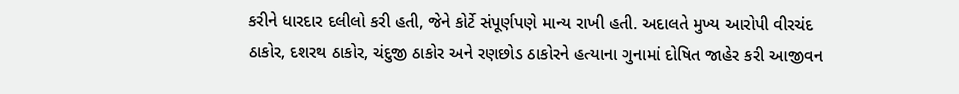કરીને ધારદાર દલીલો કરી હતી, જેને કોર્ટે સંપૂર્ણપણે માન્ય રાખી હતી. અદાલતે મુખ્ય આરોપી વીરચંદ ઠાકોર, દશરથ ઠાકોર, ચંદુજી ઠાકોર અને રણછોડ ઠાકોરને હત્યાના ગુનામાં દોષિત જાહેર કરી આજીવન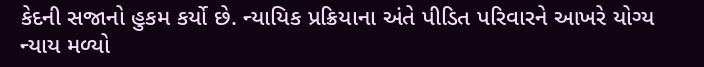કેદની સજાનો હુકમ કર્યો છે. ન્યાયિક પ્રક્રિયાના અંતે પીડિત પરિવારને આખરે યોગ્ય ન્યાય મળ્યો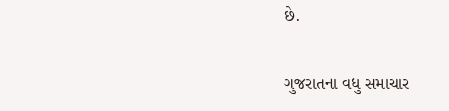છે.

ગુજરાતના વધુ સમાચાર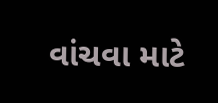વાંચવા માટે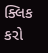ક્લિક કરો